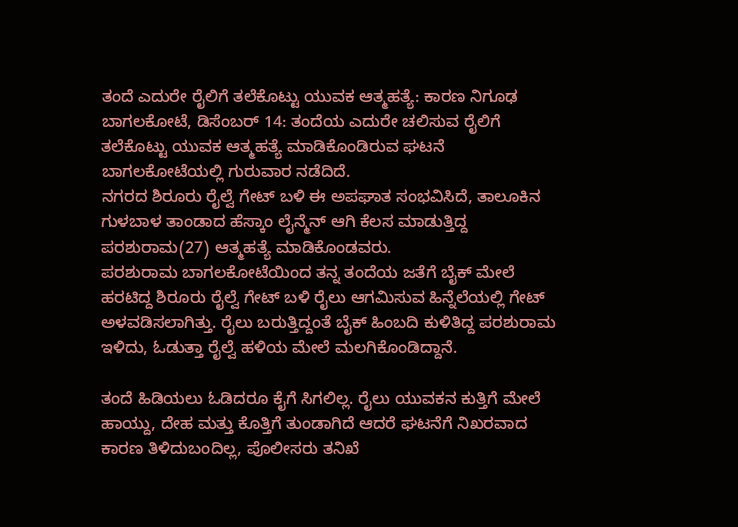ತಂದೆ ಎದುರೇ ರೈಲಿಗೆ ತಲೆಕೊಟ್ಟು ಯುವಕ ಆತ್ಮಹತ್ಯೆ: ಕಾರಣ ನಿಗೂಢ
ಬಾಗಲಕೋಟೆ, ಡಿಸೆಂಬರ್ 14: ತಂದೆಯ ಎದುರೇ ಚಲಿಸುವ ರೈಲಿಗೆ ತಲೆಕೊಟ್ಟು ಯುವಕ ಆತ್ಮಹತ್ಯೆ ಮಾಡಿಕೊಂಡಿರುವ ಘಟನೆ ಬಾಗಲಕೋಟೆಯಲ್ಲಿ ಗುರುವಾರ ನಡೆದಿದೆ.
ನಗರದ ಶಿರೂರು ರೈಲ್ವೆ ಗೇಟ್ ಬಳಿ ಈ ಅಪಘಾತ ಸಂಭವಿಸಿದೆ, ತಾಲೂಕಿನ ಗುಳಬಾಳ ತಾಂಡಾದ ಹೆಸ್ಕಾಂ ಲೈನ್ಮೆನ್ ಆಗಿ ಕೆಲಸ ಮಾಡುತ್ತಿದ್ದ ಪರಶುರಾಮ(27) ಆತ್ಮಹತ್ಯೆ ಮಾಡಿಕೊಂಡವರು.
ಪರಶುರಾಮ ಬಾಗಲಕೋಟೆಯಿಂದ ತನ್ನ ತಂದೆಯ ಜತೆಗೆ ಬೈಕ್ ಮೇಲೆ ಹರಟಿದ್ದ ಶಿರೂರು ರೈಲ್ವೆ ಗೇಟ್ ಬಳಿ ರೈಲು ಆಗಮಿಸುವ ಹಿನ್ನೆಲೆಯಲ್ಲಿ ಗೇಟ್ ಅಳವಡಿಸಲಾಗಿತ್ತು. ರೈಲು ಬರುತ್ತಿದ್ದಂತೆ ಬೈಕ್ ಹಿಂಬದಿ ಕುಳಿತಿದ್ದ ಪರಶುರಾಮ ಇಳಿದು, ಓಡುತ್ತಾ ರೈಲ್ವೆ ಹಳಿಯ ಮೇಲೆ ಮಲಗಿಕೊಂಡಿದ್ದಾನೆ.

ತಂದೆ ಹಿಡಿಯಲು ಓಡಿದರೂ ಕೈಗೆ ಸಿಗಲಿಲ್ಲ. ರೈಲು ಯುವಕನ ಕುತ್ತಿಗೆ ಮೇಲೆ ಹಾಯ್ದು, ದೇಹ ಮತ್ತು ಕೊತ್ತಿಗೆ ತುಂಡಾಗಿದೆ ಆದರೆ ಘಟನೆಗೆ ನಿಖರವಾದ ಕಾರಣ ತಿಳಿದುಬಂದಿಲ್ಲ, ಪೊಲೀಸರು ತನಿಖೆ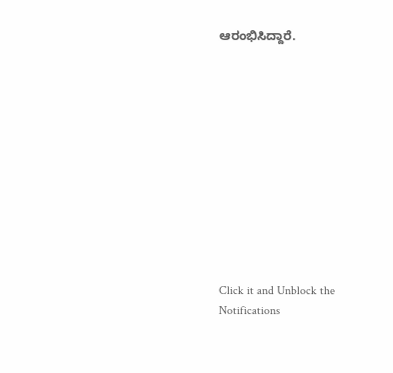ಆರಂಭಿಸಿದ್ದಾರೆ.












Click it and Unblock the Notifications